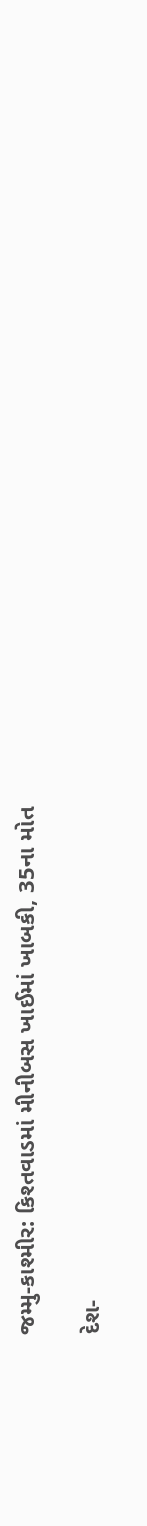જમ્મુ-કાશ્મીર: કિશ્તવાડમાં મીનીબસ ખાઈમાં ખાબકી, 35ના મોત

દેશ-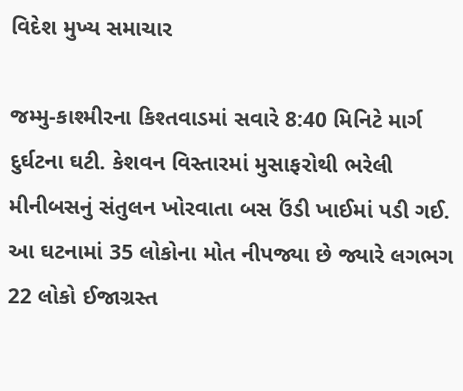વિદેશ મુખ્ય સમાચાર

જમ્મુ-કાશ્મીરના કિશ્તવાડમાં સવારે 8:40 મિનિટે માર્ગ દુર્ઘટના ઘટી. કેશવન વિસ્તારમાં મુસાફરોથી ભરેલી મીનીબસનું સંતુલન ખોરવાતા બસ ઉંડી ખાઈમાં પડી ગઈ. આ ઘટનામાં 35 લોકોના મોત નીપજ્યા છે જ્યારે લગભગ 22 લોકો ઈજાગ્રસ્ત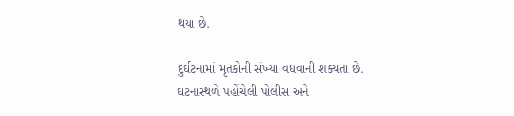થયા છે.

દુર્ઘટનામાં મૃતકોની સંખ્યા વધવાની શક્યતા છે. ઘટનાસ્થળે પહોંચેલી પોલીસ અને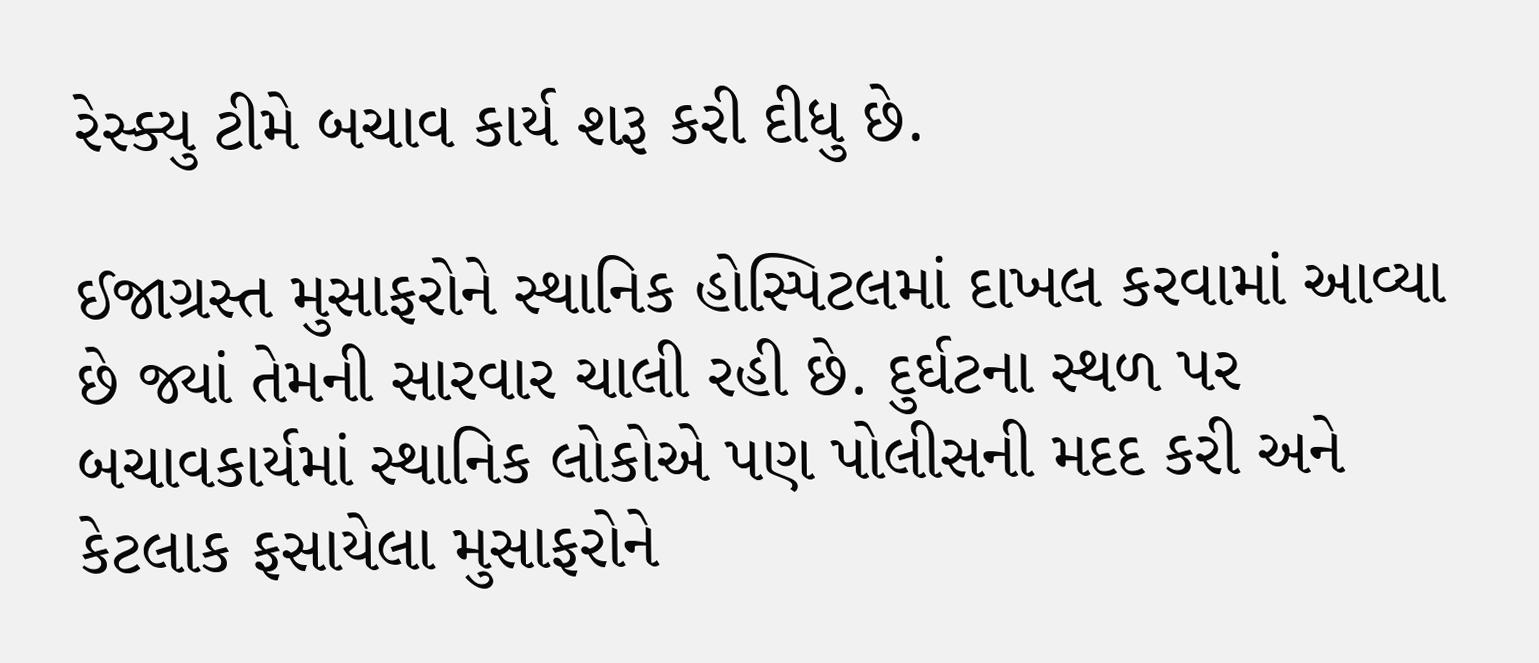રેસ્ક્યુ ટીમે બચાવ કાર્ય શરૂ કરી દીધુ છે.

ઈજાગ્રસ્ત મુસાફરોને સ્થાનિક હોસ્પિટલમાં દાખલ કરવામાં આવ્યા છે જ્યાં તેમની સારવાર ચાલી રહી છે. દુર્ઘટના સ્થળ પર બચાવકાર્યમાં સ્થાનિક લોકોએ પણ પોલીસની મદદ કરી અને કેટલાક ફસાયેલા મુસાફરોને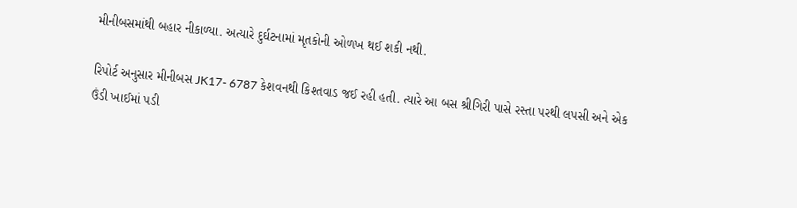મીનીબસમાંથી બહાર નીકાળ્યા. અત્યારે દુર્ઘટનામાં મૃતકોની ઓળખ થઈ શકી નથી.

રિપોર્ટ અનુસાર મીનીબસ JK17- 6787 કેશવનથી કિશ્તવાડ જઈ રહી હતી. ત્યારે આ બસ શ્રીગિરી પાસે રસ્તા પરથી લપસી અને એક ઉંડી ખાઈમાં પડી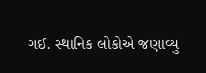ગઈ. સ્થાનિક લોકોએ જણાવ્યુ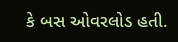કે બસ ઓવરલોડ હતી.